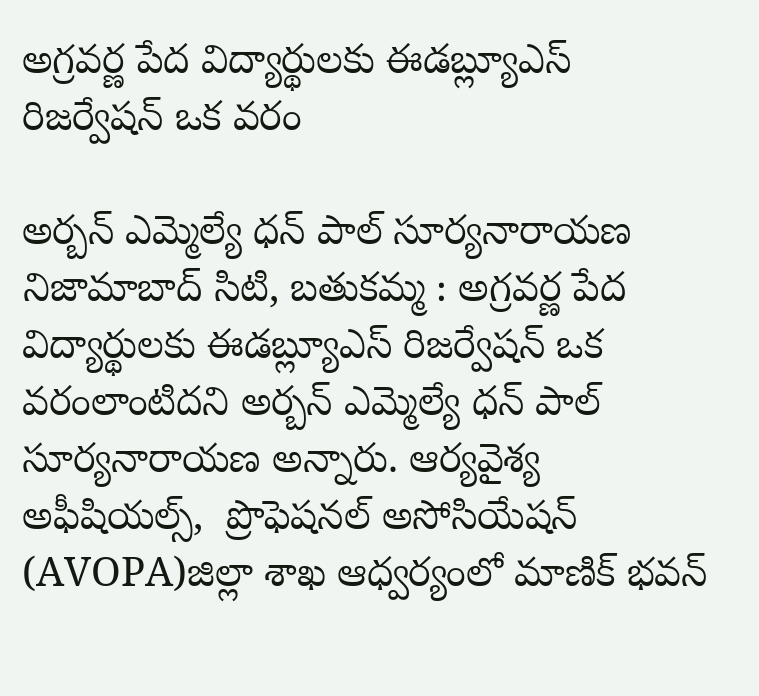అగ్రవర్ణ పేద విద్యార్థులకు ఈడబ్ల్యూఎస్ రిజర్వేషన్ ఒక వరం

అర్బన్ ఎమ్మెల్యే ధన్ పాల్ సూర్యనారాయణ   నిజామాబాద్ సిటి, బతుకమ్మ : అగ్రవర్ణ పేద విద్యార్థులకు ఈడబ్ల్యూఎస్ రిజర్వేషన్ ఒక వరంలాంటిదని అర్బన్ ఎమ్మెల్యే ధన్ పాల్ సూర్యనారాయణ అన్నారు. ఆర్యవైశ్య అఫీషియల్స్,  ప్రొఫెషనల్ అసోసియేషన్ (AVOPA)జిల్లా శాఖ ఆధ్వర్యంలో మాణిక్ భవన్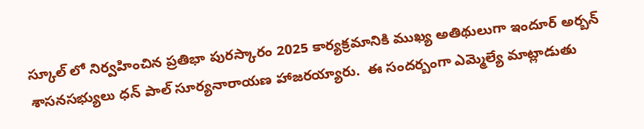స్కూల్ లో నిర్వహించిన ప్రతిభా పురస్కారం 2025 కార్యక్రమానికి ముఖ్య అతిథులుగా ఇందూర్ అర్బన్ శాసనసభ్యులు ధన్ పాల్ సూర్యనారాయణ హాజరయ్యారు.  ఈ సందర్బంగా ఎమ్మెల్యే మాట్లాడుతు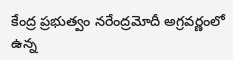కేంద్ర ప్రభుత్వం నరేంద్రమోదీ అగ్రవర్ణంలో ఉన్న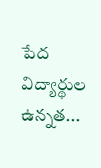పేద విద్యార్థుల ఉన్నత...